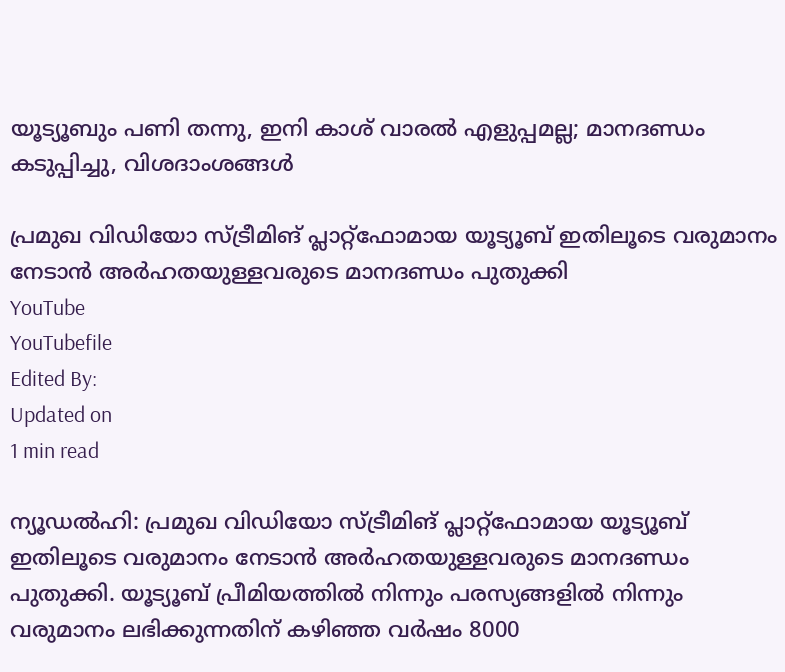യൂട്യൂബും പണി തന്നു, ഇനി കാശ് വാരല്‍ എളുപ്പമല്ല; മാനദണ്ഡം കടുപ്പിച്ചു, വിശദാംശങ്ങള്‍

പ്രമുഖ വിഡിയോ സ്ട്രീമിങ് പ്ലാറ്റ്‌ഫോമായ യൂട്യൂബ് ഇതിലൂടെ വരുമാനം നേടാന്‍ അര്‍ഹതയുള്ളവരുടെ മാനദണ്ഡം പുതുക്കി
YouTube
YouTubefile
Edited By:
Updated on
1 min read

ന്യൂഡല്‍ഹി: പ്രമുഖ വിഡിയോ സ്ട്രീമിങ് പ്ലാറ്റ്‌ഫോമായ യൂട്യൂബ് ഇതിലൂടെ വരുമാനം നേടാന്‍ അര്‍ഹതയുള്ളവരുടെ മാനദണ്ഡം പുതുക്കി. യൂട്യൂബ് പ്രീമിയത്തില്‍ നിന്നും പരസ്യങ്ങളില്‍ നിന്നും വരുമാനം ലഭിക്കുന്നതിന് കഴിഞ്ഞ വര്‍ഷം 8000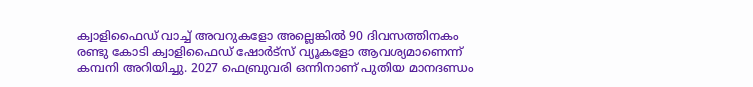ക്വാളിഫൈഡ് വാച്ച് അവറുകളോ അല്ലെങ്കില്‍ 90 ദിവസത്തിനകം രണ്ടു കോടി ക്വാളിഫൈഡ് ഷോര്‍ട്‌സ് വ്യൂകളോ ആവശ്യമാണെന്ന് കമ്പനി അറിയിച്ചു. 2027 ഫെബ്രുവരി ഒന്നിനാണ് പുതിയ മാനദണ്ഡം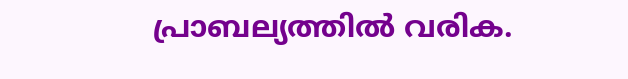പ്രാബല്യത്തില്‍ വരിക.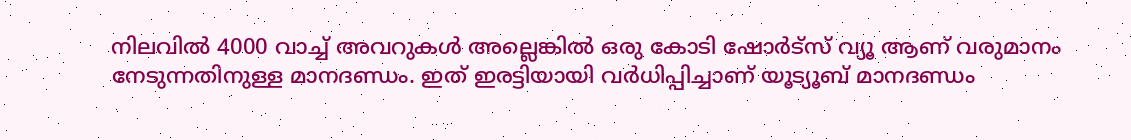നിലവില്‍ 4000 വാച്ച് അവറുകള്‍ അല്ലെങ്കില്‍ ഒരു കോടി ഷോര്‍ട്‌സ് വ്യൂ ആണ് വരുമാനം നേടുന്നതിനുള്ള മാനദണ്ഡം. ഇത് ഇരട്ടിയായി വര്‍ധിപ്പിച്ചാണ് യൂട്യൂബ് മാനദണ്ഡം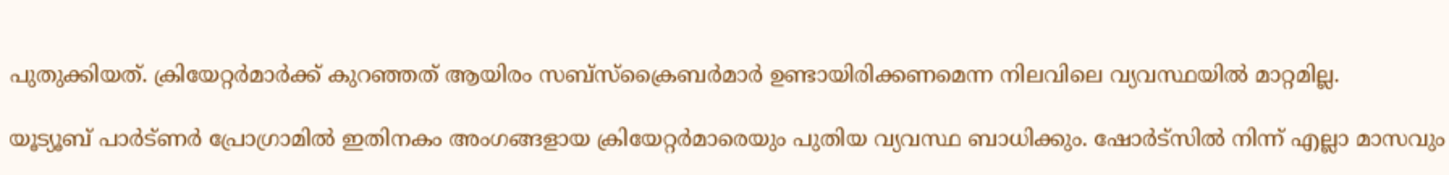പുതുക്കിയത്. ക്രിയേറ്റര്‍മാര്‍ക്ക് കുറഞ്ഞത് ആയിരം സബ്‌സ്‌ക്രൈബര്‍മാര്‍ ഉണ്ടായിരിക്കണമെന്ന നിലവിലെ വ്യവസ്ഥയില്‍ മാറ്റമില്ല.

യൂട്യൂബ് പാര്‍ട്ണര്‍ പ്രോഗ്രാമില്‍ ഇതിനകം അംഗങ്ങളായ ക്രിയേറ്റര്‍മാരെയും പുതിയ വ്യവസ്ഥ ബാധിക്കും. ഷോര്‍ട്‌സില്‍ നിന്ന് എല്ലാ മാസവും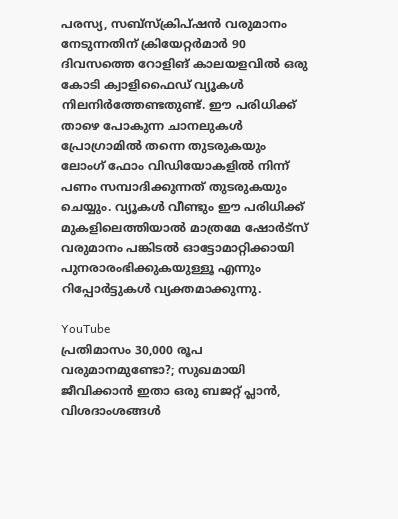പരസ്യ, സബ്‌സ്‌ക്രിപ്ഷന്‍ വരുമാനം നേടുന്നതിന് ക്രിയേറ്റര്‍മാര്‍ 90 ദിവസത്തെ റോളിങ് കാലയളവില്‍ ഒരു കോടി ക്വാളിഫൈഡ് വ്യൂകള്‍ നിലനിര്‍ത്തേണ്ടതുണ്ട്. ഈ പരിധിക്ക് താഴെ പോകുന്ന ചാനലുകള്‍ പ്രോഗ്രാമില്‍ തന്നെ തുടരുകയും ലോംഗ് ഫോം വിഡിയോകളില്‍ നിന്ന് പണം സമ്പാദിക്കുന്നത് തുടരുകയും ചെയ്യും. വ്യൂകള്‍ വീണ്ടും ഈ പരിധിക്ക് മുകളിലെത്തിയാല്‍ മാത്രമേ ഷോര്‍ട്‌സ് വരുമാനം പങ്കിടല്‍ ഓട്ടോമാറ്റിക്കായി പുനരാരംഭിക്കുകയുള്ളൂ എന്നും റിപ്പോര്‍ട്ടുകള്‍ വ്യക്തമാക്കുന്നു.

YouTube
പ്രതിമാസം 30,000 രൂപ വരുമാനമുണ്ടോ?; സുഖമായി ജീവിക്കാന്‍ ഇതാ ഒരു ബജറ്റ് പ്ലാന്‍, വിശദാംശങ്ങള്‍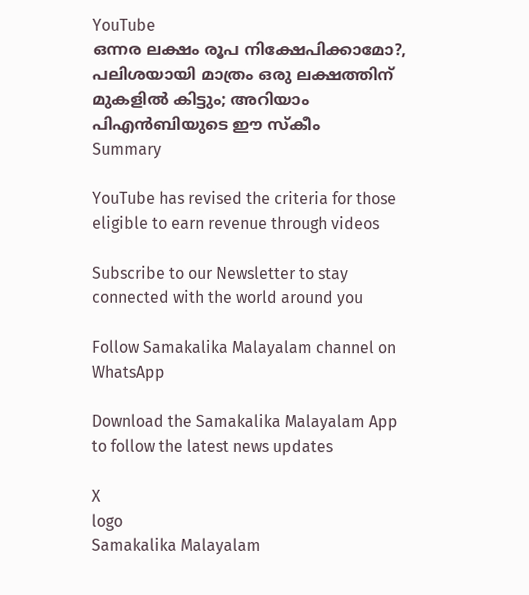YouTube
ഒന്നര ലക്ഷം രൂപ നിക്ഷേപിക്കാമോ?, പലിശയായി മാത്രം ഒരു ലക്ഷത്തിന് മുകളില്‍ കിട്ടും; അറിയാം പിഎന്‍ബിയുടെ ഈ സ്‌കീം
Summary

YouTube has revised the criteria for those eligible to earn revenue through videos

Subscribe to our Newsletter to stay connected with the world around you

Follow Samakalika Malayalam channel on WhatsApp

Download the Samakalika Malayalam App to follow the latest news updates

X
logo
Samakalika Malayalam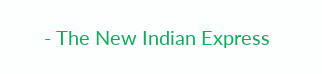- The New Indian Express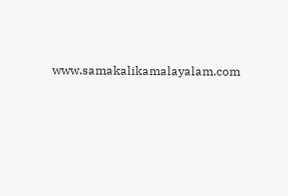www.samakalikamalayalam.com